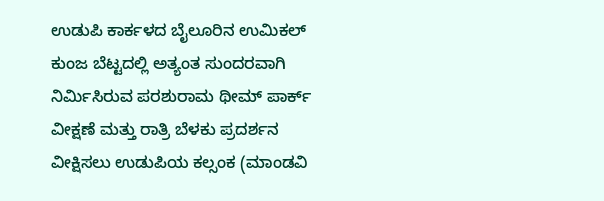ಉಡುಪಿ ಕಾರ್ಕಳದ ಬೈಲೂರಿನ ಉಮಿಕಲ್ ಕುಂಜ ಬೆಟ್ಟದಲ್ಲಿ ಅತ್ಯಂತ ಸುಂದರವಾಗಿ ನಿರ್ಮಿಸಿರುವ ಪರಶುರಾಮ ಥೀಮ್ ಪಾರ್ಕ್ ವೀಕ್ಷಣೆ ಮತ್ತು ರಾತ್ರಿ ಬೆಳಕು ಪ್ರದರ್ಶನ ವೀಕ್ಷಿಸಲು ಉಡುಪಿಯ ಕಲ್ಸಂಕ (ಮಾಂಡವಿ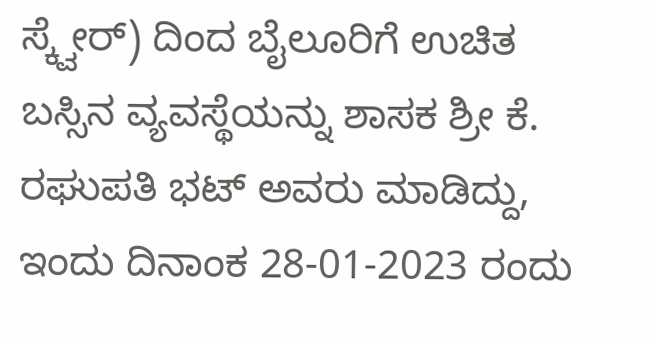ಸ್ಕ್ವೇರ್) ದಿಂದ ಬೈಲೂರಿಗೆ ಉಚಿತ ಬಸ್ಸಿನ ವ್ಯವಸ್ಥೆಯನ್ನು ಶಾಸಕ ಶ್ರೀ ಕೆ. ರಘುಪತಿ ಭಟ್ ಅವರು ಮಾಡಿದ್ದು, ಇಂದು ದಿನಾಂಕ 28-01-2023 ರಂದು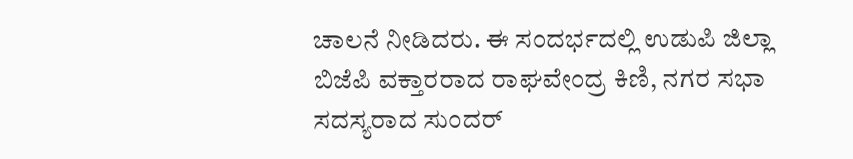ಚಾಲನೆ ನೀಡಿದರು. ಈ ಸಂದರ್ಭದಲ್ಲಿ ಉಡುಪಿ ಜಿಲ್ಲಾ ಬಿಜೆಪಿ ವಕ್ತಾರರಾದ ರಾಘವೇಂದ್ರ ಕಿಣಿ, ನಗರ ಸಭಾ ಸದಸ್ಯರಾದ ಸುಂದರ್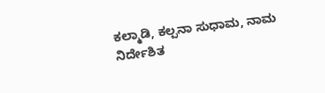ಕಲ್ಮಾಡಿ, ಕಲ್ಪನಾ ಸುಧಾಮ, ನಾಮ ನಿರ್ದೇಶಿತ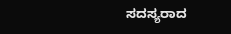ಸದಸ್ಯರಾದ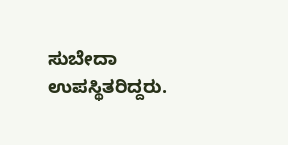ಸುಬೇದಾ ಉಪಸ್ಥಿತರಿದ್ದರು.